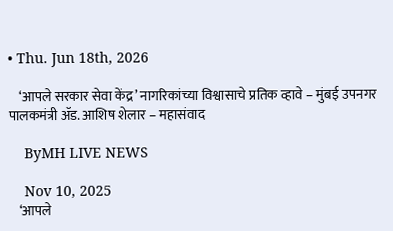• Thu. Jun 18th, 2026

    ‘आपले सरकार सेवा केंद्र’ नागरिकांच्या विश्वासाचे प्रतिक व्हावे – मुंबई उपनगर पालकमंत्री ॲड. आशिष शेलार – महासंवाद

    ByMH LIVE NEWS

    Nov 10, 2025
    ‘आपले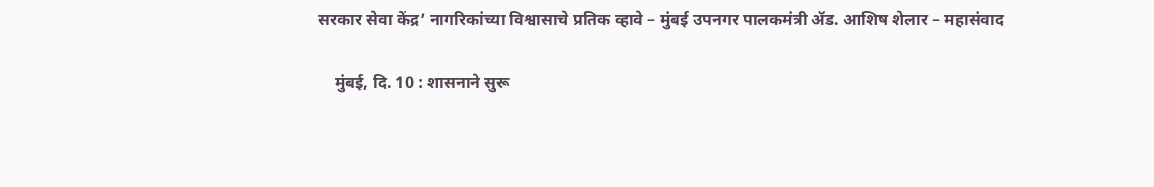सरकार सेवा केंद्र’ नागरिकांच्या विश्वासाचे प्रतिक व्हावे – मुंबई उपनगर पालकमंत्री ॲड. आशिष शेलार – महासंवाद

    मुंबई, दि. 10 : शासनाने सुरू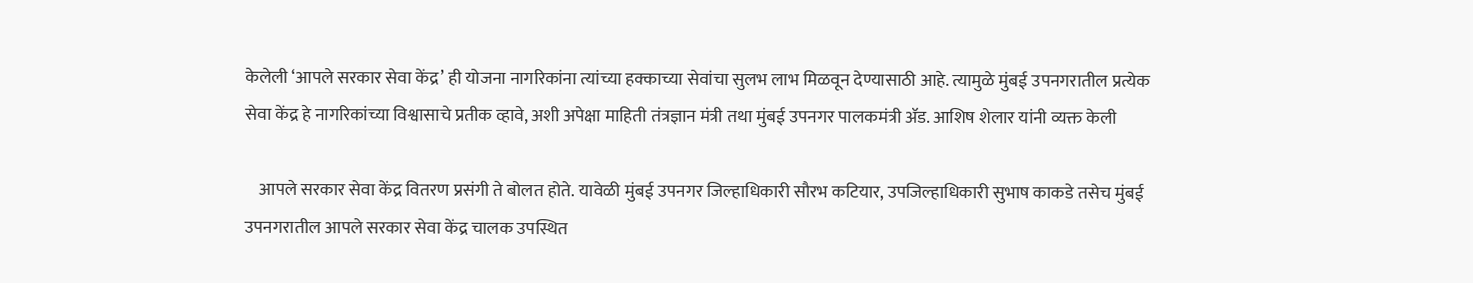केलेली ‘आपले सरकार सेवा केंद्र’ ही योजना नागरिकांना त्यांच्या हक्काच्या सेवांचा सुलभ लाभ मिळवून देण्यासाठी आहे. त्यामुळे मुंबई उपनगरातील प्रत्येक सेवा केंद्र हे नागरिकांच्या विश्वासाचे प्रतीक व्हावे, अशी अपेक्षा माहिती तंत्रज्ञान मंत्री तथा मुंबई उपनगर पालकमंत्री ॲड. आशिष शेलार यांनी व्यक्त केली

    आपले सरकार सेवा केंद्र वितरण प्रसंगी ते बोलत होते. यावेळी मुंबई उपनगर जिल्हाधिकारी सौरभ कटियार, उपजिल्हाधिकारी सुभाष काकडे तसेच मुंबई उपनगरातील आपले सरकार सेवा केंद्र चालक उपस्थित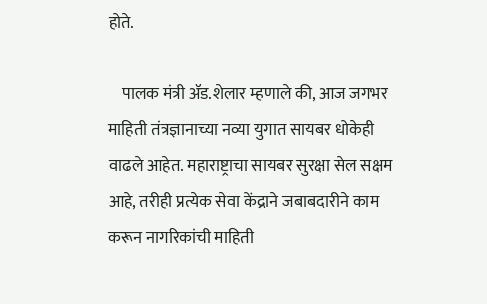होते.

    पालक मंत्री ॲड.शेलार म्हणाले की, आज जगभर माहिती तंत्रज्ञानाच्या नव्या युगात सायबर धोकेही वाढले आहेत. महाराष्ट्राचा सायबर सुरक्षा सेल सक्षम आहे, तरीही प्रत्येक सेवा केंद्राने जबाबदारीने काम करून नागरिकांची माहिती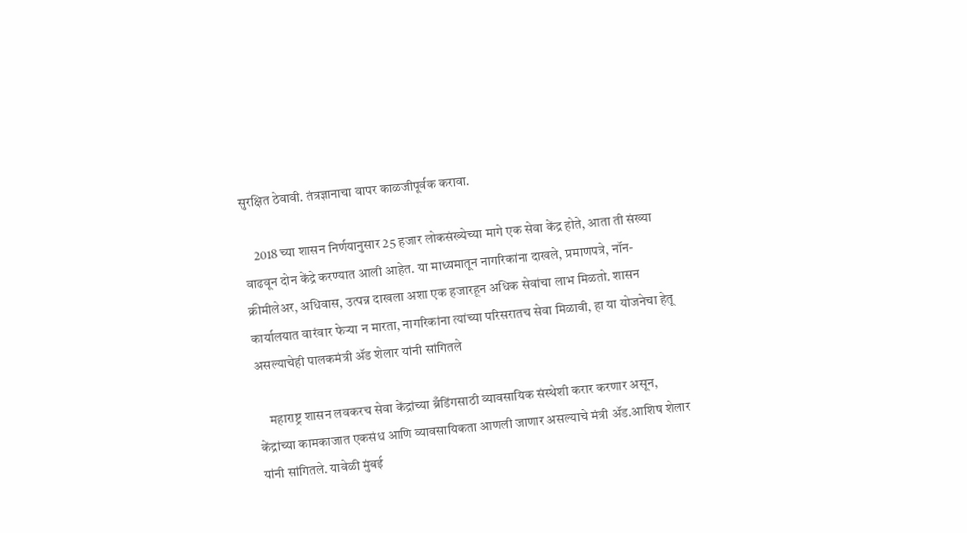सुरक्षित ठेवावी. तंत्रज्ञानाचा वापर काळजीपूर्वक करावा.

    2018 च्या शासन निर्णयानुसार 25 हजार लोकसंख्येच्या मागे एक सेवा केंद्र होते, आता ती संख्या वाढवून दोन केंद्रे करण्यात आली आहेत. या माध्यमातून नागरिकांना दाखले, प्रमाणपत्रे, नॉन-क्रीमीलेअर, अधिवास, उत्पन्न दाखला अशा एक हजारहून अधिक सेवांचा लाभ मिळतो. शासन कार्यालयात वारंवार फेऱ्या न मारता, नागरिकांना त्यांच्या परिसरातच सेवा मिळावी, हा या योजनेचा हेतू असल्याचेही पालकमंत्री ॲड शेलार यांनी सांगितले

    महाराष्ट्र शासन लवकरच सेवा केंद्रांच्या ब्रँडिंगसाठी व्यावसायिक संस्थेशी करार करणार असून, केंद्रांच्या कामकाजात एकसंध आणि व्यावसायिकता आणली जाणार असल्याचे मंत्री ॲड.आशिष शेलार यांनी सांगितले. यावेळी मुंबई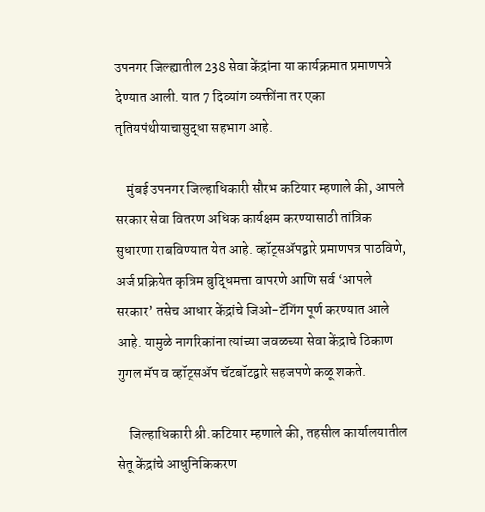उपनगर जिल्ह्यातील 238 सेवा केंद्रांना या कार्यक्रमात प्रमाणपत्रे देण्यात आली. यात 7 दिव्यांग व्यक्तींना तर एका तृतियपंथीयाचासुद्धा सहभाग आहे.

    मुंबई उपनगर जिल्हाधिकारी सौरभ कटियार म्हणाले की, आपले सरकार सेवा वितरण अधिक कार्यक्षम करण्यासाठी तांत्रिक सुधारणा राबविण्यात येत आहे. व्हॉट्सॲपद्वारे प्रमाणपत्र पाठविणे, अर्ज प्रक्रियेत कृत्रिम बुद्धिमत्ता वापरणे आणि सर्व ‘आपले सरकार’ तसेच आधार केंद्रांचे जिओ-टॅगिंग पूर्ण करण्यात आले आहे. यामुळे नागरिकांना त्यांच्या जवळच्या सेवा केंद्राचे ठिकाण गुगल मॅप व व्हॉट्सॲप चॅटबॉटद्वारे सहजपणे कळू शकते.

    जिल्हाधिकारी श्री.कटियार म्हणाले की, तहसील कार्यालयातील सेतू केंद्रांचे आधुनिकिकरण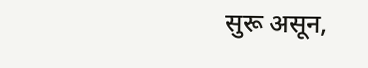सुरू असून,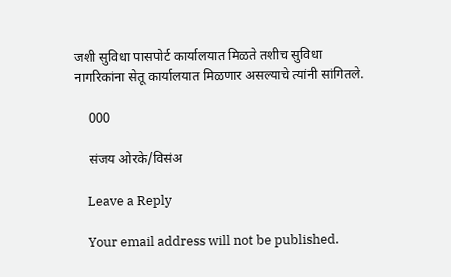जशी सुविधा पासपोर्ट कार्यालयात मिळते तशीच सुविधा नागरिकांना सेतू कार्यालयात मिळणार असल्याचे त्यांनी सांगितले.

    000

    संजय ओरके/विसंअ

    Leave a Reply

    Your email address will not be published.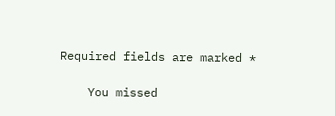Required fields are marked *

    You missed